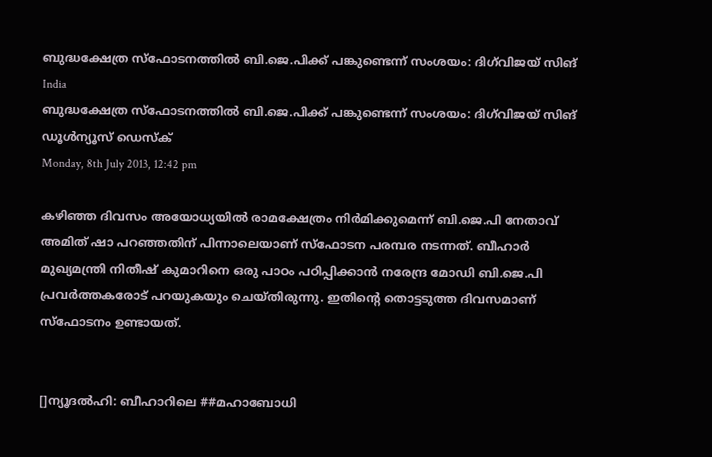ബുദ്ധക്ഷേത്ര സ്‌ഫോടനത്തില്‍ ബി.ജെ.പിക്ക് പങ്കുണ്ടെന്ന് സംശയം: ദിഗ്‌വിജയ് സിങ്
India
ബുദ്ധക്ഷേത്ര സ്‌ഫോടനത്തില്‍ ബി.ജെ.പിക്ക് പങ്കുണ്ടെന്ന് സംശയം: ദിഗ്‌വിജയ് സിങ്
ഡൂള്‍ന്യൂസ് ഡെസ്‌ക്
Monday, 8th July 2013, 12:42 pm

കഴിഞ്ഞ ദിവസം അയോധ്യയില്‍ രാമക്ഷേത്രം നിര്‍മിക്കുമെന്ന് ബി.ജെ.പി നേതാവ് അമിത് ഷാ പറഞ്ഞതിന് പിന്നാലെയാണ് സ്‌ഫോടന പരമ്പര നടന്നത്. ബീഹാര്‍ മുഖ്യമന്ത്രി നിതീഷ് കുമാറിനെ ഒരു പാഠം പഠിപ്പിക്കാന്‍ നരേന്ദ്ര മോഡി ബി.ജെ.പി പ്രവര്‍ത്തകരോട് പറയുകയും ചെയ്തിരുന്നു. ഇതിന്റെ തൊട്ടടുത്ത ദിവസമാണ് സ്‌ഫോടനം ഉണ്ടായത്.


[]ന്യൂദല്‍ഹി: ബീഹാറിലെ ##മഹാബോധി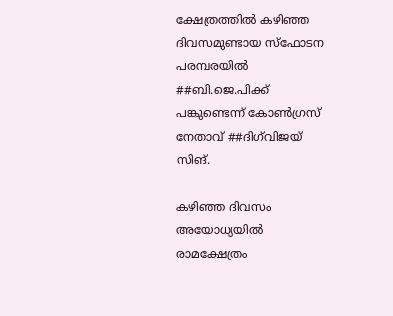ക്ഷേത്രത്തില്‍ കഴിഞ്ഞ ദിവസമുണ്ടായ സ്‌ഫോടന പരമ്പരയില്‍ ##ബി.ജെ.പിക്ക് പങ്കുണ്ടെന്ന് കോണ്‍ഗ്രസ് നേതാവ് ##ദിഗ്‌വിജയ് സിങ്.

കഴിഞ്ഞ ദിവസം അയോധ്യയില്‍ രാമക്ഷേത്രം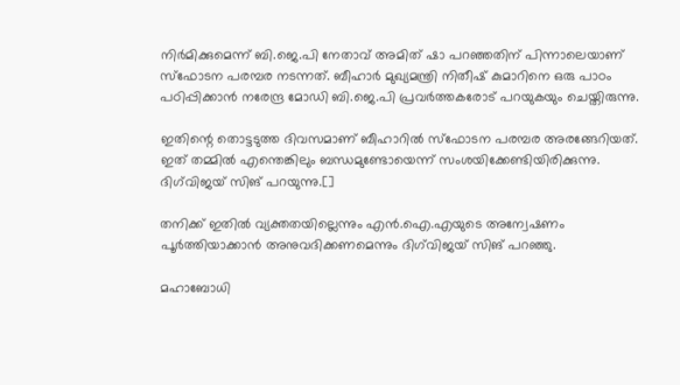നിര്‍മിക്കുമെന്ന് ബി.ജെ.പി നേതാവ് അമിത് ഷാ പറഞ്ഞതിന് പിന്നാലെയാണ് സ്‌ഫോടന പരമ്പര നടന്നത്. ബീഹാര്‍ മുഖ്യമന്ത്രി നിതീഷ് കുമാറിനെ ഒരു പാഠം പഠിപ്പിക്കാന്‍ നരേന്ദ്ര മോഡി ബി.ജെ.പി പ്രവര്‍ത്തകരോട് പറയുകയും ചെയ്തിരുന്നു.

ഇതിന്റെ തൊട്ടടുത്ത ദിവസമാണ് ബീഹാറില്‍ സ്‌ഫോടന പരമ്പര അരങ്ങേറിയത്. ഇത് തമ്മില്‍ എന്തെങ്കിലും ബന്ധമുണ്ടോയെന്ന് സംശയിക്കേണ്ടിയിരിക്കുന്നു. ദിഗ്‌വിജയ് സിങ് പറയുന്നു.[]

തനിക്ക് ഇതില്‍ വ്യക്തതയില്ലെന്നും എന്‍.ഐ.എയുടെ അന്വേഷണം പൂര്‍ത്തിയാക്കാന്‍ അനുവദിക്കണമെന്നും ദിഗ്‌വിജയ് സിങ് പറഞ്ഞു.

മഹാബോധി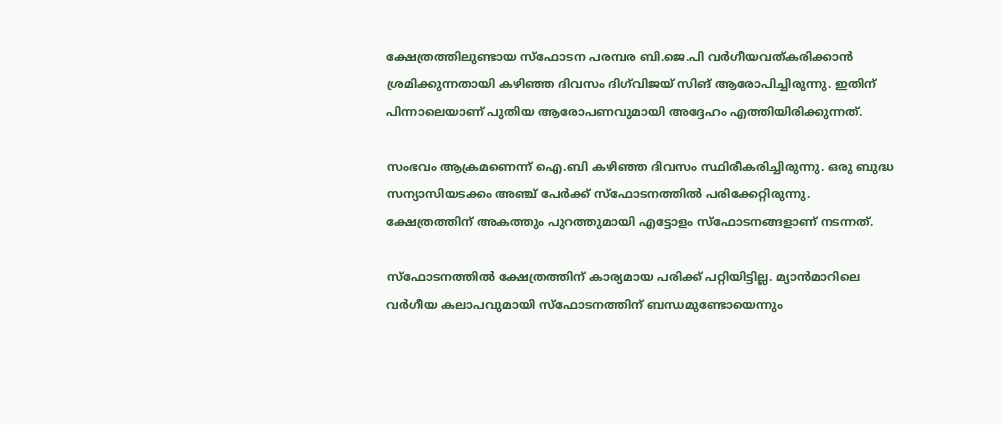ക്ഷേത്രത്തിലുണ്ടായ സ്‌ഫോടന പരമ്പര ബി.ജെ.പി വര്‍ഗീയവത്കരിക്കാന്‍ ശ്രമിക്കുന്നതായി കഴിഞ്ഞ ദിവസം ദിഗ്‌വിജയ് സിങ് ആരോപിച്ചിരുന്നു. ഇതിന് പിന്നാലെയാണ് പുതിയ ആരോപണവുമായി അദ്ദേഹം എത്തിയിരിക്കുന്നത്.

സംഭവം ആക്രമണെന്ന് ഐ.ബി കഴിഞ്ഞ ദിവസം സ്ഥിരീകരിച്ചിരുന്നു. ഒരു ബുദ്ധ സന്യാസിയടക്കം അഞ്ച് പേര്‍ക്ക് സ്‌ഫോടനത്തില്‍ പരിക്കേറ്റിരുന്നു. ക്ഷേത്രത്തിന് അകത്തും പുറത്തുമായി എട്ടോളം സ്‌ഫോടനങ്ങളാണ് നടന്നത്.

സ്‌ഫോടനത്തില്‍ ക്ഷേത്രത്തിന് കാര്യമായ പരിക്ക് പറ്റിയിട്ടില്ല. മ്യാന്‍മാറിലെ വര്‍ഗീയ കലാപവുമായി സ്‌ഫോടനത്തിന് ബന്ധമുണ്ടോയെന്നും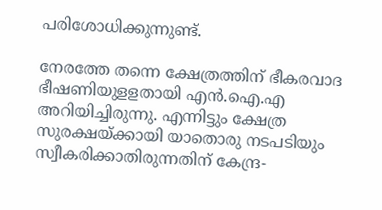പരിശോധിക്കുന്നുണ്ട്.

നേരത്തേ തന്നെ ക്ഷേത്രത്തിന് ഭീകരവാദ ഭീഷണിയുളളതായി എന്‍.ഐ.എ അറിയിച്ചിരുന്നു. എന്നിട്ടും ക്ഷേത്ര സുരക്ഷയ്ക്കായി യാതൊരു നടപടിയും സ്വീകരിക്കാതിരുന്നതിന് കേന്ദ്ര-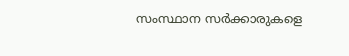സംസ്ഥാന സര്‍ക്കാരുകളെ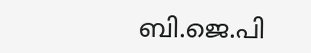ബി.ജെ.പി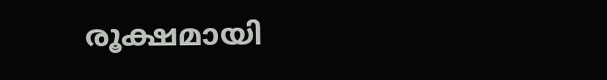രൂക്ഷമായി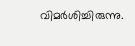വിമര്‍ശിച്ചിരുന്നു.